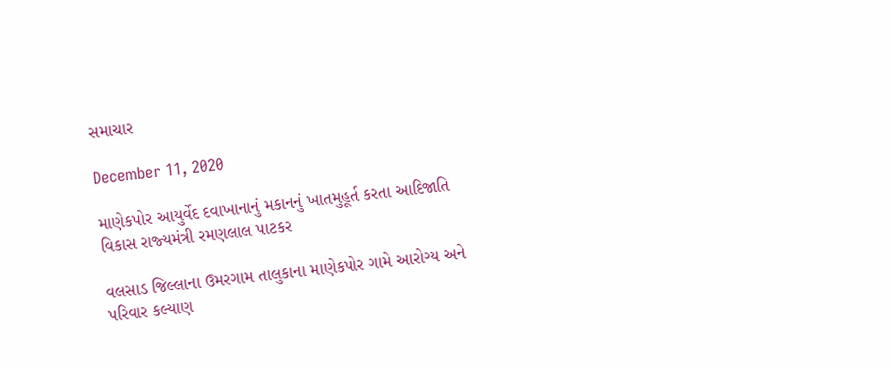સમાચાર

December 11, 2020

માણેકપોર આયુર્વેદ દવાખાનાનું મકાનનું ખાતમુહૂર્ત કરતા આદિજાતિ વિકાસ રાજ્‍યમંત્રી રમણલાલ પાટકર

વલસાડ જિલ્લાના ઉમરગામ તાલુકાના માણેકપોર ગામે આરોગ્‍ય અને પરિવાર કલ્‍યાણ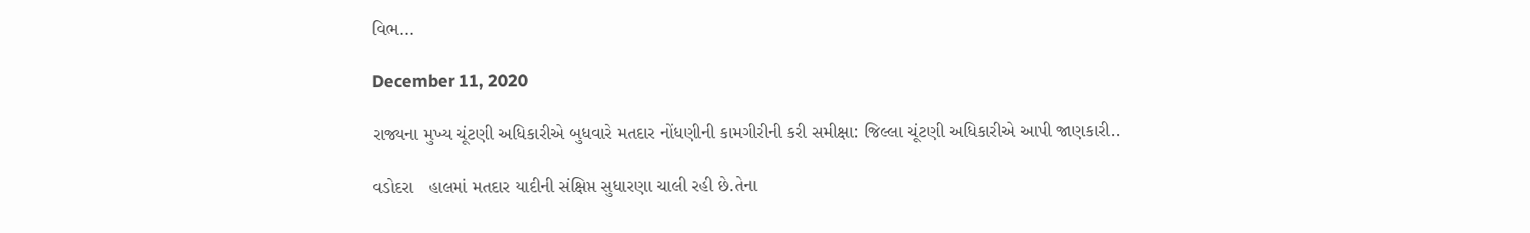વિભ...

December 11, 2020

રાજ્યના મુખ્ય ચૂંટણી અધિકારીએ બુધવારે મતદાર નોંધણીની કામગીરીની કરી સમીક્ષા: જિલ્લા ચૂંટણી અધિકારીએ આપી જાણકારી..

વડોદરા   હાલમાં મતદાર યાદીની સંક્ષિપ્ત સુધારણા ચાલી રહી છે.તેના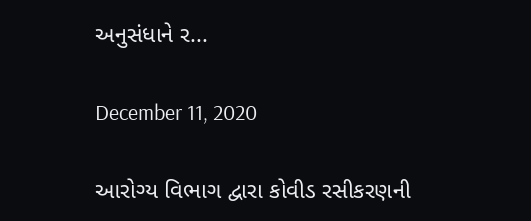અનુસંધાને ર...

December 11, 2020

આરોગ્ય વિભાગ દ્વારા કોવીડ રસીકરણની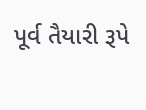પૂર્વ તૈયારી રૂપે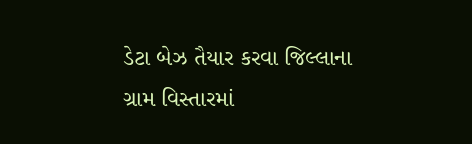ડેટા બેઝ તૈયાર કરવા જિલ્લાના ગ્રામ વિસ્તારમાં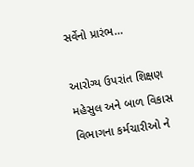સર્વેનો પ્રારંભ…

આરોગ્ય ઉપરાંત શિક્ષણ મહેસુલ અને બાળ વિકાસ વિભાગના કર્મચારીઓ ને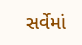સર્વેમાં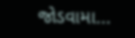જોડવામા...